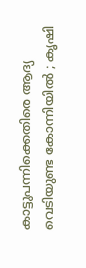കാട്ടുപന്നിക്കെതിരെ ആദ്യ വെടിയുണ്ട കോന്നിയില്‍ ; കൃഷി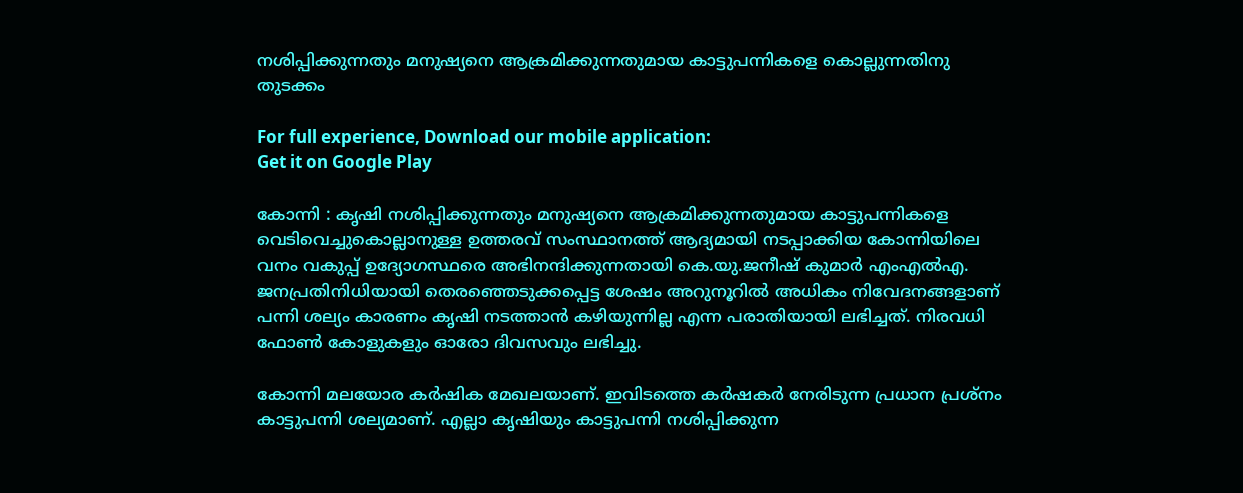നശിപ്പിക്കുന്നതും മനുഷ്യനെ ആക്രമിക്കുന്നതുമായ കാട്ടുപന്നികളെ കൊല്ലുന്നതിനു തുടക്കം

For full experience, Download our mobile application:
Get it on Google Play

കോന്നി : കൃഷി നശിപ്പിക്കുന്നതും മനുഷ്യനെ ആക്രമിക്കുന്നതുമായ കാട്ടുപന്നികളെ വെടിവെച്ചുകൊല്ലാനുള്ള ഉത്തരവ് സംസ്ഥാനത്ത് ആദ്യമായി നടപ്പാക്കിയ കോന്നിയിലെ വനം വകുപ്പ് ഉദ്യോഗസ്ഥരെ അഭിനന്ദിക്കുന്നതായി കെ.യു.ജനീഷ് കുമാര്‍ എംഎല്‍എ. ജനപ്രതിനിധിയായി തെരഞ്ഞെടുക്കപ്പെട്ട ശേഷം അറുനൂറില്‍ അധികം നിവേദനങ്ങളാണ് പന്നി ശല്യം കാരണം കൃഷി നടത്താന്‍ കഴിയുന്നില്ല എന്ന പരാതിയായി ലഭിച്ചത്. നിരവധി ഫോണ്‍ കോളുകളും ഓരോ ദിവസവും ലഭിച്ചു.

കോന്നി മലയോര കര്‍ഷിക മേഖലയാണ്. ഇവിടത്തെ കര്‍ഷകര്‍ നേരിടുന്ന പ്രധാന പ്രശ്‌നം കാട്ടുപന്നി ശല്യമാണ്. എല്ലാ കൃഷിയും കാട്ടുപന്നി നശിപ്പിക്കുന്ന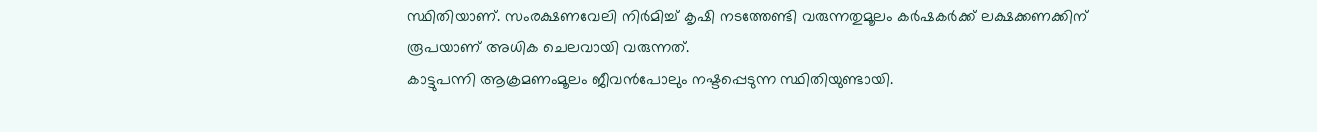സ്ഥിതിയാണ്. സംരക്ഷണവേലി നിര്‍മിച്ച് കൃഷി നടത്തേണ്ടി വരുന്നതുമൂലം കര്‍ഷകര്‍ക്ക് ലക്ഷക്കണക്കിന് രൂപയാണ് അധിക ചെലവായി വരുന്നത്.
കാട്ടുപന്നി ആക്രമണംമൂലം ജീവന്‍പോലും നഷ്ടപ്പെടുന്ന സ്ഥിതിയുണ്ടായി.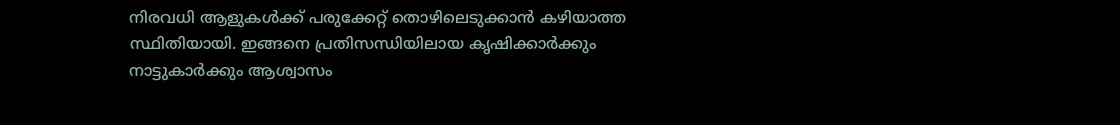നിരവധി ആളുകള്‍ക്ക് പരുക്കേറ്റ് തൊഴിലെടുക്കാന്‍ കഴിയാത്ത സ്ഥിതിയായി. ഇങ്ങനെ പ്രതിസന്ധിയിലായ കൃഷിക്കാര്‍ക്കും നാട്ടുകാര്‍ക്കും ആശ്വാസം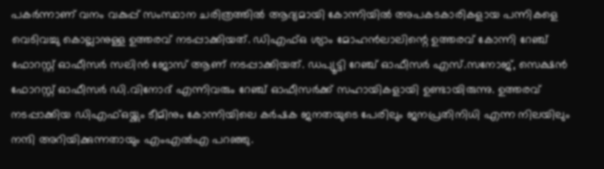പകര്‍ന്നാണ് വനം വകുപ്പ് സംസ്ഥാന ചരിത്രത്തില്‍ ആദ്യമായി കോന്നിയില്‍ അപകടകാരികളായ പന്നികളെ വെടിവച്ചു കൊല്ലാനുള്ള ഉത്തരവ് നടപ്പാക്കിയത്. ഡിഎഫ്ഒ ശ്യാം മോഹന്‍ലാലിന്റെ ഉത്തരവ് കോന്നി റേഞ്ച് ഫോറസ്റ്റ് ഓഫീസര്‍ സലിന്‍ ജോസ് ആണ് നടപ്പാക്കിയത്. ഡപ്യൂട്ടി റേഞ്ച് ഓഫീസര്‍ എസ്.സനോജ്, സെക്ഷന്‍ ഫോറസ്റ്റ് ഓഫീസര്‍ ഡി.വിനോദ് എന്നിവരും റേഞ്ച് ഓഫീസര്‍ക്ക് സഹായികളായി ഉണ്ടായിരുന്നു. ഉത്തരവ് നടപ്പാക്കിയ ഡിഎഫ്ഒയ്ക്കും ടീമിനും കോന്നിയിലെ കര്‍ഷക ജനതയുടെ പേരിലും ജനപ്രതിനിധി എന്ന നിലയിലും നന്ദി അറിയിക്കുന്നതായും എംഎല്‍എ പറഞ്ഞു.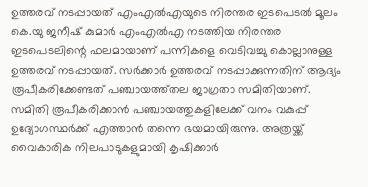ഉത്തരവ് നടപ്പായത് എംഎല്‍എയുടെ നിരന്തര ഇടപെടല്‍ മൂലം
കെ.യു ജനീഷ് കുമാര്‍ എംഎല്‍എ നടത്തിയ നിരന്തര ഇടപെടലിന്റെ ഫലമായാണ് പന്നികളെ വെടിവച്ചു കൊല്ലാനുള്ള ഉത്തരവ് നടപ്പായത്. സര്‍ക്കാര്‍ ഉത്തരവ് നടപ്പാക്കുന്നതിന് ആദ്യം രൂപീകരിക്കേണ്ടത് പഞ്ചായത്ത്തല ജാഗ്രതാ സമിതിയാണ്. സമിതി രൂപീകരിക്കാന്‍ പഞ്ചായത്തുകളിലേക്ക് വനം വകുപ്പ് ഉദ്യോഗസ്ഥര്‍ക്ക് എത്താന്‍ തന്നെ ഭയമായിരുന്നു. അത്രയ്ക്ക് വൈകാരിക നിലപാടുകളുമായി കൃഷിക്കാര്‍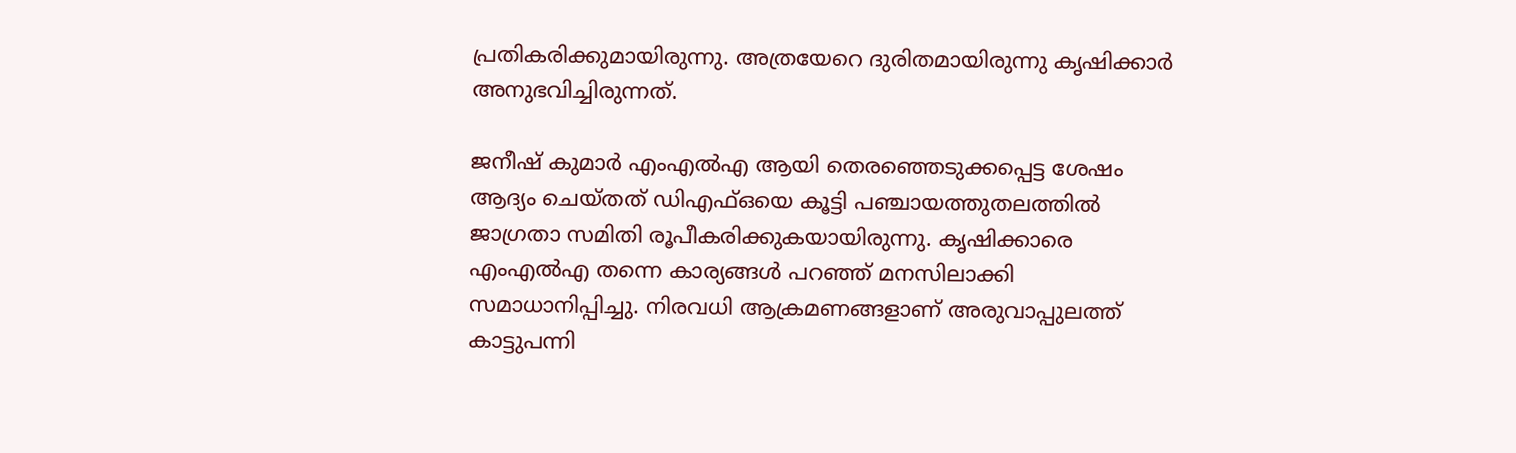പ്രതികരിക്കുമായിരുന്നു. അത്രയേറെ ദുരിതമായിരുന്നു കൃഷിക്കാര്‍ അനുഭവിച്ചിരുന്നത്.

ജനീഷ് കുമാര്‍ എംഎല്‍എ ആയി തെരഞ്ഞെടുക്കപ്പെട്ട ശേഷം ആദ്യം ചെയ്തത് ഡിഎഫ്ഒയെ കൂട്ടി പഞ്ചായത്തുതലത്തില്‍ ജാഗ്രതാ സമിതി രൂപീകരിക്കുകയായിരുന്നു. കൃഷിക്കാരെ എംഎല്‍എ തന്നെ കാര്യങ്ങള്‍ പറഞ്ഞ് മനസിലാക്കി സമാധാനിപ്പിച്ചു. നിരവധി ആക്രമണങ്ങളാണ് അരുവാപ്പുലത്ത് കാട്ടുപന്നി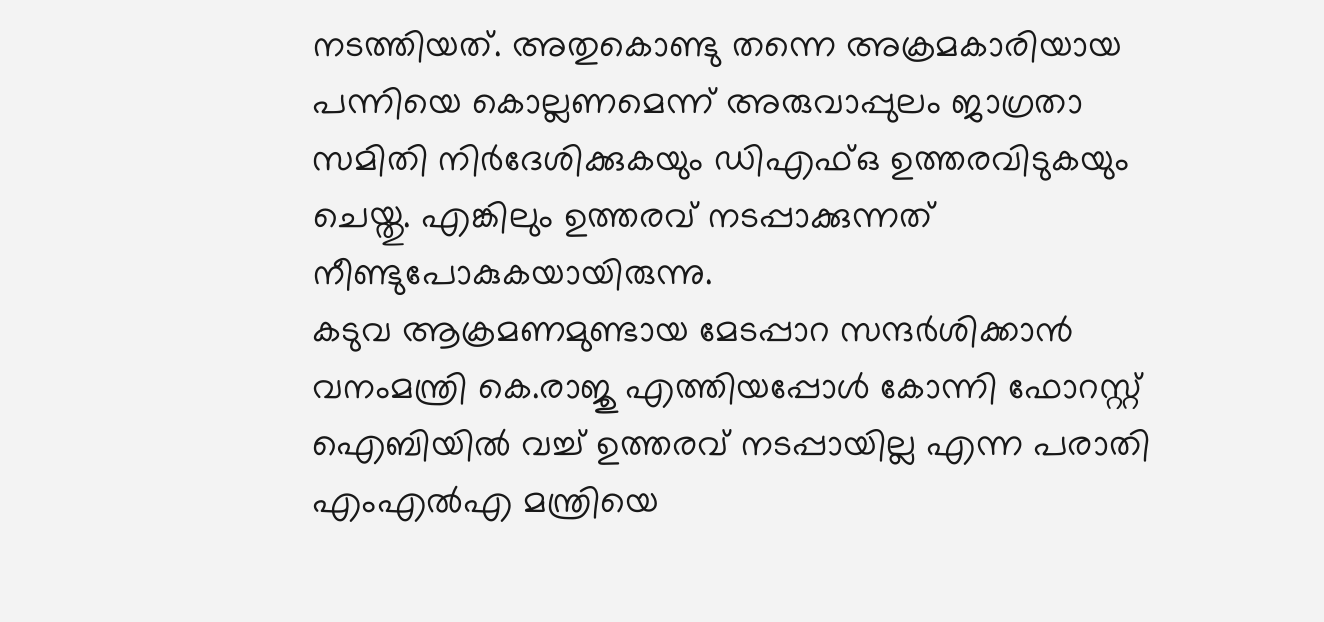നടത്തിയത്. അതുകൊണ്ടു തന്നെ അക്രമകാരിയായ പന്നിയെ കൊല്ലണമെന്ന് അരുവാപ്പുലം ജാഗ്രതാ സമിതി നിര്‍ദേശിക്കുകയും ഡിഎഫ്ഒ ഉത്തരവിടുകയും ചെയ്തു. എങ്കിലും ഉത്തരവ് നടപ്പാക്കുന്നത് നീണ്ടുപോകുകയായിരുന്നു.
കടുവ ആക്രമണമുണ്ടായ മേടപ്പാറ സന്ദര്‍ശിക്കാന്‍ വനംമന്ത്രി കെ.രാജു എത്തിയപ്പോള്‍ കോന്നി ഫോറസ്റ്റ് ഐബിയില്‍ വച്ച് ഉത്തരവ് നടപ്പായില്ല എന്ന പരാതി എംഎല്‍എ മന്ത്രിയെ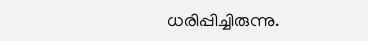ധരിപ്പിച്ചിരുന്നു.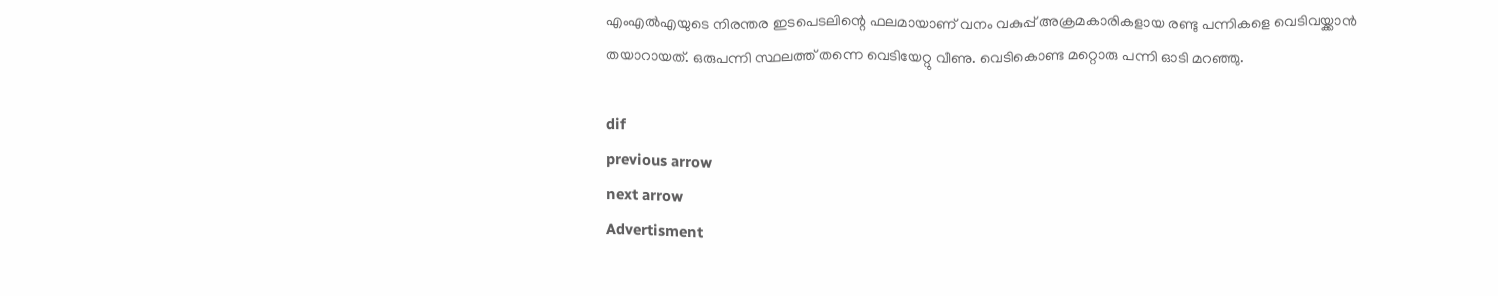എംഎല്‍എയുടെ നിരന്തര ഇടപെടലിന്റെ ഫലമായാണ് വനം വകുപ്പ് അക്രമകാരികളായ രണ്ടു പന്നികളെ വെടിവയ്ക്കാന്‍ തയാറായത്. ഒരുപന്നി സ്ഥലത്ത് തന്നെ വെടിയേറ്റു വീണു. വെടികൊണ്ട മറ്റൊരു പന്നി ഓടി മറഞ്ഞു.

dif
previous arrow
next arrow
Advertisment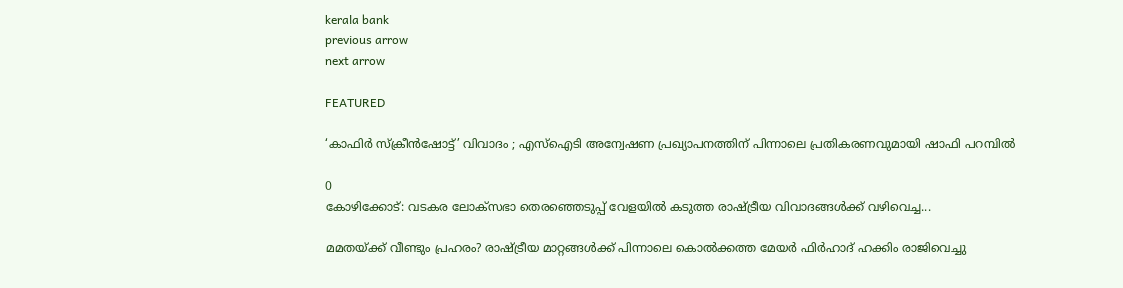kerala bank
previous arrow
next arrow

FEATURED

‘കാഫിർ സ്ക്രീൻഷോട്ട്’ വിവാദം ; എസ്‌ഐടി അന്വേഷണ പ്രഖ്യാപനത്തിന് പിന്നാലെ പ്രതികരണവുമായി ഷാഫി പറമ്പിൽ

0
കോഴിക്കോട്: വടകര ലോക്‌സഭാ തെരഞ്ഞെടുപ്പ് വേളയിൽ കടുത്ത രാഷ്ട്രീയ വിവാദങ്ങൾക്ക് വഴിവെച്ച...

മമതയ്ക്ക് വീണ്ടും പ്രഹരം? രാഷ്ട്രീയ മാറ്റങ്ങൾക്ക് പിന്നാലെ കൊൽക്കത്ത മേയർ ഫിർഹാദ് ഹക്കിം രാജിവെച്ചു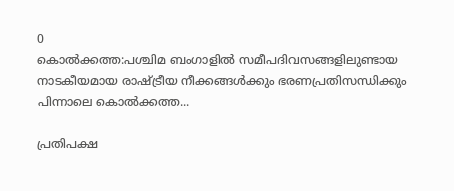0
കൊൽക്കത്ത:പശ്ചിമ ബംഗാളിൽ സമീപദിവസങ്ങളിലുണ്ടായ നാടകീയമായ രാഷ്ട്രീയ നീക്കങ്ങൾക്കും ഭരണപ്രതിസന്ധിക്കും പിന്നാലെ കൊൽക്കത്ത...

പ്രതിപക്ഷ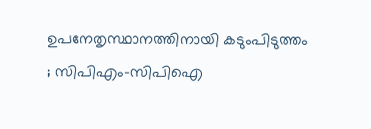ഉപനേതൃസ്ഥാനത്തിനായി കടുംപിടുത്തം ; സിപിഎം-സിപിഐ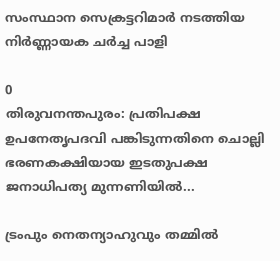സംസ്ഥാന സെക്രട്ടറിമാർ നടത്തിയ നിർണ്ണായക ചർച്ച പാളി

0
തിരുവനന്തപുരം: പ്രതിപക്ഷ ഉപനേതൃപദവി പങ്കിടുന്നതിനെ ചൊല്ലി ഭരണകക്ഷിയായ ഇടതുപക്ഷ ജനാധിപത്യ മുന്നണിയിൽ...

ട്രംപും നെതന്യാഹുവും തമ്മിൽ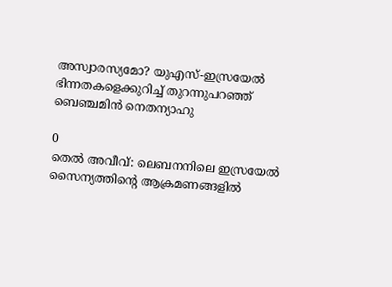അസ്വാരസ്യമോ? യുഎസ്-ഇസ്രയേൽ ഭിന്നതകളെക്കുറിച്ച് തുറന്നുപറഞ്ഞ് ബെഞ്ചമിൻ നെതന്യാഹു

0
തെൽ അവീവ്: ലെബനനിലെ ഇസ്രയേൽ സൈന്യത്തിന്റെ ആക്രമണങ്ങളിൽ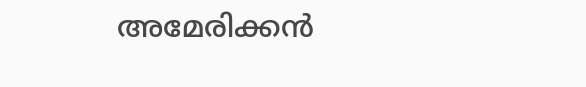അമേരിക്കൻ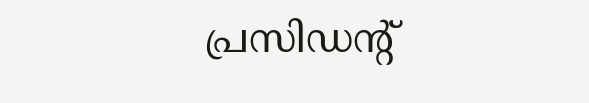പ്രസിഡന്റ്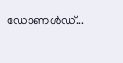ഡോണൾഡ്...